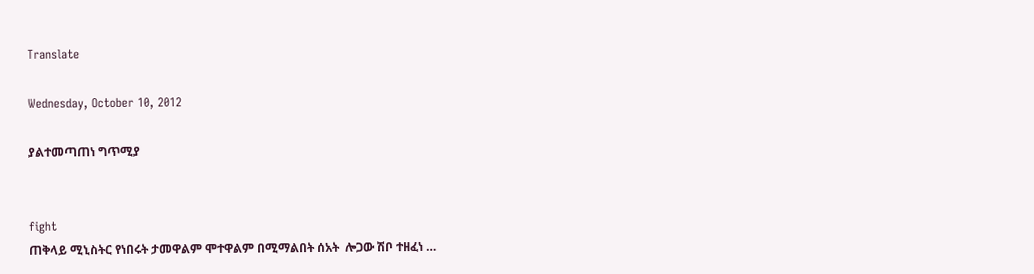Translate

Wednesday, October 10, 2012

ያልተመጣጠነ ግጥሚያ


fight
ጠቅላይ ሚኒስትር የነበሩት ታመዋልም ሞተዋልም በሚማልበት ሰአት  ሎጋው ሽቦ ተዘፈነ …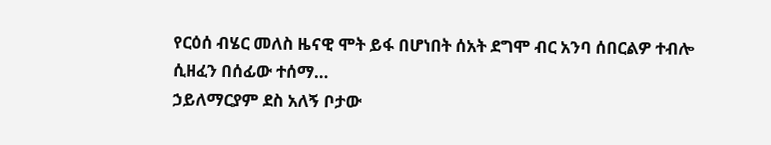የርዕሰ ብሄር መለስ ዜናዊ ሞት ይፋ በሆነበት ሰአት ደግሞ ብር አንባ ሰበርልዎ ተብሎ ሲዘፈን በሰፊው ተሰማ…
ኃይለማርያም ደስ አለኝ ቦታው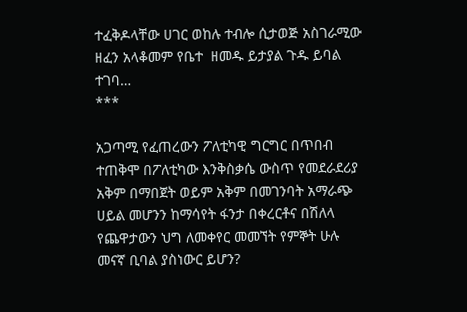ተፈቅዶላቸው ሀገር ወከሉ ተብሎ ሲታወጅ አስገራሚው ዘፈን አላቆመም የቤተ  ዘመዱ ይታያል ጉዱ ይባል ተገባ…
***

አጋጣሚ የፈጠረውን ፖለቲካዊ ግርግር በጥበብ ተጠቅሞ በፖለቲካው እንቅስቃሴ ውስጥ የመደራደሪያ አቅም በማበጀት ወይም አቅም በመገንባት አማራጭ ሀይል መሆንን ከማሳየት ፋንታ በቀረርቶና በሽለላ የጨዋታውን ህግ ለመቀየር መመኘት የምኞት ሁሉ መናኛ ቢባል ያስነውር ይሆን?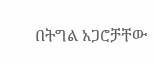በትግል አጋሮቻቸው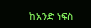ከአንድ ነፍስ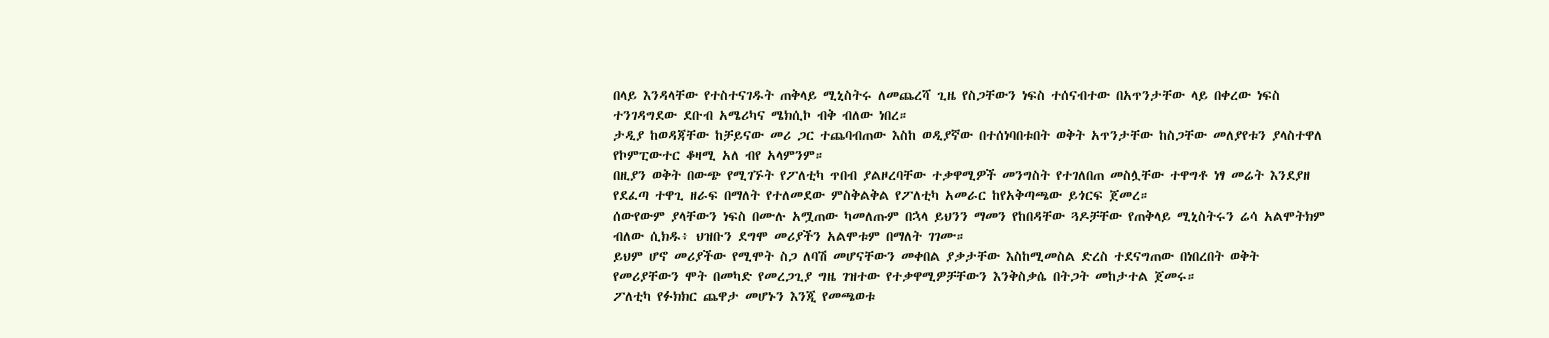በላይ እንዳላቸው የተስተናገዱት ጠቅላይ ሚኒስትሩ ለመጨረሻ ጊዜ የስጋቸውን ነፍስ ተሰናብተው በአጥንታቸው ላይ በቀረው ነፍስ ተንገዳግደው ደቡብ አሜሪካና ሜክሲኮ ብቅ ብለው ነበረ።
ታዲያ ከወዳጃቸው ከቻይናው መሪ ጋር ተጨባብጠው እስከ ወዲያኛው በተሰነባበቱበት ወቅት አጥንታቸው ከስጋቸው መለያየቱን ያላስተዋለ የኮምፒውተር ቆዛሚ አለ ብየ አላምንም።
በዚያን ወቅት በውጭ የሚገኙት የፖለቲካ ጥበብ ያልዞረባቸው ተቃዋሚዎች መንግስት የተገለበጠ መስሏቸው ተዋግቶ ነፃ መሬት እንደያዘ የደፈጣ ተዋጊ ዘራፍ በማለት የተለመደው ምስቅልቅል የፖለቲካ አመራር ከየአቅጣጫው ይጎርፍ ጀመረ።
ሰውየውም ያላቸውን ነፍስ በሙሉ አሟጠው ካመለጡም በኋላ ይህንን ማመን የከበዳቸው ጓዶቻቸው የጠቅላይ ሚኒስትሩን ሬሳ አልሞትክም ብለው ሲክዱ፥ ህዝቡን ደግሞ መሪያችን አልሞቱም በማለት ገገሙ።
ይህም ሆኖ መሪያችው የሚሞት ስጋ ለባሽ መሆናቸውን መቀበል ያቃታቸው እስከሚመስል ድረስ ተደናግጠው በነበረበት ወቅት የመሪያቸውን ሞት በመካድ የመረጋጊያ ግዜ ገዝተው የተቃዋሚዎቻቸውን እንቅስቃሴ በትጋት መከታተል ጀመሩ።
ፖለቲካ የፉክክር ጨዋታ መሆኑን እንጂ የመጫወቱ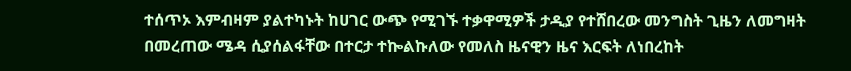ተሰጥኦ እምብዛም ያልተካኑት ከሀገር ውጭ የሚገኙ ተቃዋሚዎች ታዲያ የተሸበረው መንግስት ጊዜን ለመግዛት በመረጠው ሜዳ ሲያሰልፋቸው በተርታ ተኰልኩለው የመለስ ዜናዊን ዜና እርፍት ለነበረከት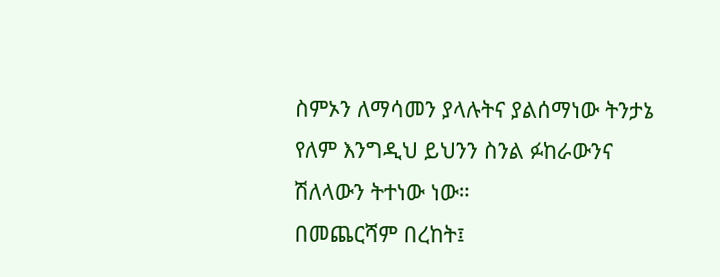ስምኦን ለማሳመን ያላሉትና ያልሰማነው ትንታኔ የለም እንግዲህ ይህንን ስንል ፉከራውንና ሽለላውን ትተነው ነው።
በመጨርሻም በረከት፤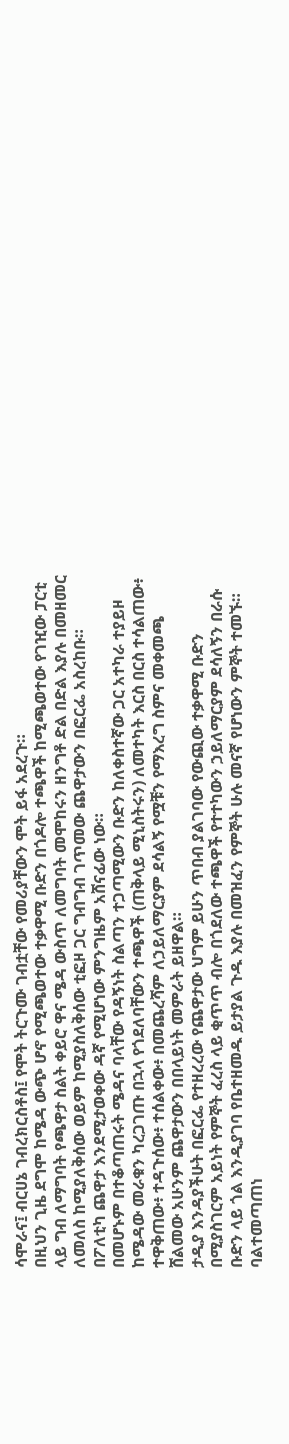ሳሞራና፤ ብርሀኔ ገብረክርስቶስ፤ የሞት ትርጉሙ ገብቷቸው የመሪያቸውን ሞት ይፋ አደረጉ።
በዚህን ጊዜ ደግሞ ከሜዳ ውጭ ሆኖ የሚጫወተው ተቃዋሚ ቡድን በጎዶሎ ተጫዋች ከሚጫወተው የገዢው ፓርቲ ላይ ግብ ለማግባት የጫዋታ ስልት ቀይሮ ዋና ሜዳ ውስጥ ለመግባት መሞከሩን ዘንግቶ ድል በድል እያሉ በመዘመር ለመለስ ከሚያለቅሰው ወይም ከሚያስለቅሰው ቲፎዞ ጋር ግብግብ ገጥመው ጨዋታውን በፎርፌ አስረከቡ።
በፖለቲካ ጨዋታ እንደሚታወቀው ዳኛ የሚሆነው ምንግዜም አሸናፊው ነው።
በመሆኑም በተቆጣጠሩት ሜዳና ባላቸው የዳኝነት ስልጣን ተጋጣሚውን ቡድን ከለቀስተኛው ጋር አተካራ ተያይዞ ከሜዳው መራቁን ካረጋገጡ በኋላ የጎደለባቸውን ተጫዋች (ጠቅላይ ሚኒስትሩን) ለመተካት እርስ በርስ ተሳልጠው፥ ተዋቅጠው፥ ተዳጉሰው፥ ተሰልቀው፥ በመጨረሻም ለኃይለማርያም ደሳልኝ የሟቹን የማእረግ ስምና መቀመጫ ሸልመው አሁንም ጨዋታውን በበላይነት መምራት ይዘዋል።
ታዲያ እንዳያችሁት በፎርፌ የተዘረረው የጨዋታው ህግም ይሁን ጥበብ ያልገባው የውጪው ተቃዋሚ ቡድን በሚያስገርም አይነት የምኞት ፈረስ ላይ ቂጥጥ ብሎ በጎደለው ተጫዋች የተተካውን ኃይለማርያም ደሳለኝን በራሱ ቡድን ላይ ጎል እንዲያገባ የቤተዘመዱ ይታያል ጉዱ እያሉ በመዝፈን የምኞት ሁሉ መናኛ የሆነውን ምኞት ተመኙ።
ባልተመጣጠነ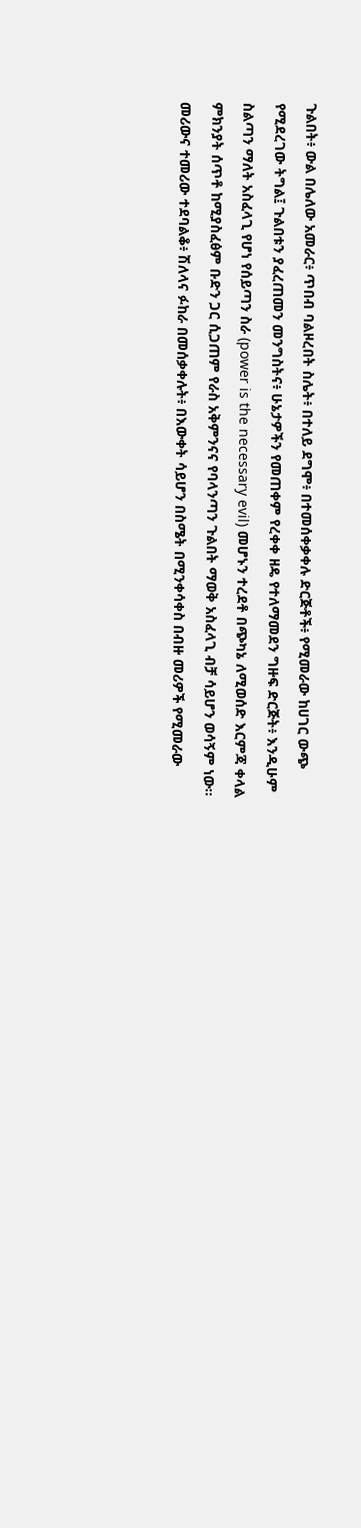ጉልበት፥ ውል በሌለው አመራር፥ ጥበብ ባልዞረበት ስሌት፥ በተለይ ደግሞ፥ በተመሰቀቃቀሉ ድርጅቶች፥ የሚመራው ከሀገር ውጭ የሚደረገው ትግል፤ ጉልበቱን ያፈረጠመን መንግስትና፥ ሁኔታዎችን የመጠቀም የረቀቀ ዘዴ የተለማመደን ግዙፍ ድርጅት፥ እንዲሁም ስልጣን ማለት አስፈላጊ የሆነ የሰይጣን ስራ (power is the necessary evil) መሆኑን ተረደቶ በጭካኔ ለሚወሰድ እርምጃ ቀላል ምክንያት ሰጥቶ ከሚያስፈፅም ቡድን ጋር ሲጋጠም የራስ አቅምንናና የባላንጣን ጉልበት ማወቅ አስፈላጊ ብቻ ሳይሆን ወሳኝም ነው።
መሪውና ተመሪው ተደባልቆ፥ ሽለላና ፉከራ በመሰቃቀሉት፥ በእውቀት ሳይሆን በስሜት በሚንቀሳቀስ በብዙ መሪዎች የሚመራው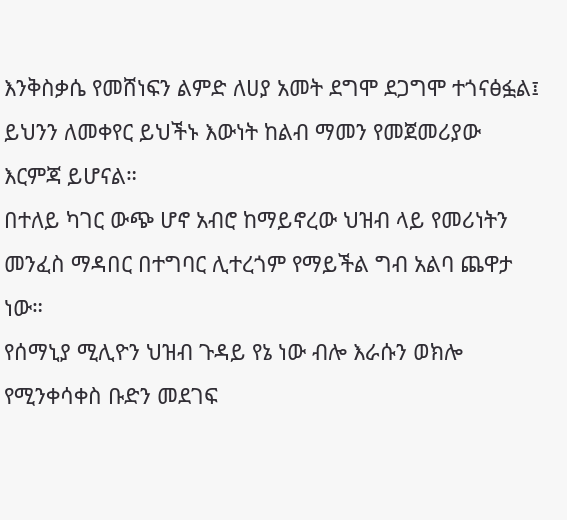እንቅስቃሴ የመሸነፍን ልምድ ለሀያ አመት ደግሞ ደጋግሞ ተጎናፅፏል፤ ይህንን ለመቀየር ይህችኑ እውነት ከልብ ማመን የመጀመሪያው እርምጃ ይሆናል።
በተለይ ካገር ውጭ ሆኖ አብሮ ከማይኖረው ህዝብ ላይ የመሪነትን መንፈስ ማዳበር በተግባር ሊተረጎም የማይችል ግብ አልባ ጨዋታ ነው።
የሰማኒያ ሚሊዮን ህዝብ ጉዳይ የኔ ነው ብሎ እራሱን ወክሎ የሚንቀሳቀስ ቡድን መደገፍ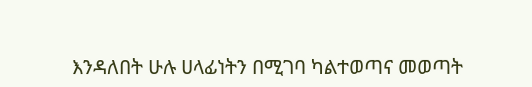እንዳለበት ሁሉ ሀላፊነትን በሚገባ ካልተወጣና መወጣት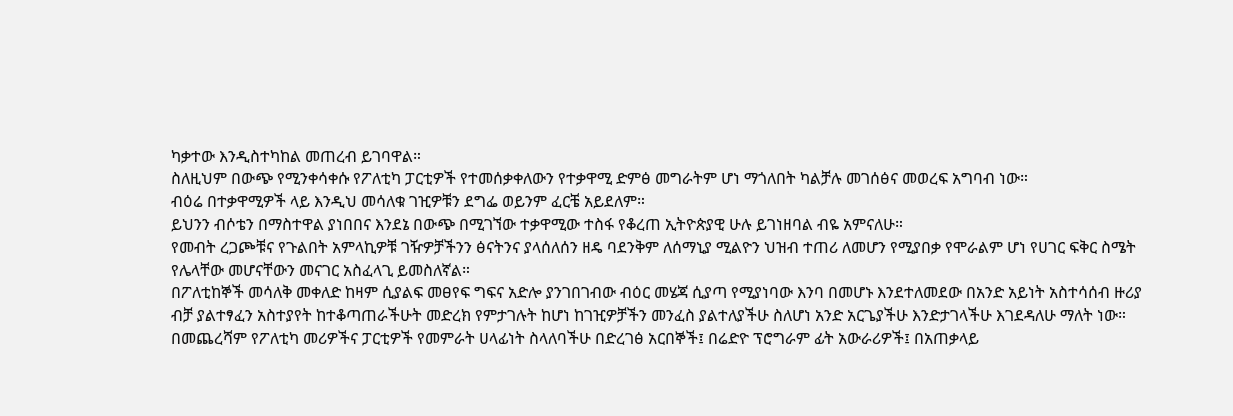ካቃተው እንዲስተካከል መጠረብ ይገባዋል።
ስለዚህም በውጭ የሚንቀሳቀሱ የፖለቲካ ፓርቲዎች የተመሰቃቀለውን የተቃዋሚ ድምፅ መግራትም ሆነ ማጎለበት ካልቻሉ መገሰፅና መወረፍ አግባብ ነው።
ብዕሬ በተቃዋሚዎች ላይ እንዲህ መሳለቁ ገዢዎቹን ደግፌ ወይንም ፈርቼ አይደለም።
ይህንን ብሶቴን በማስተዋል ያነበበና እንደኔ በውጭ በሚገኘው ተቃዋሚው ተስፋ የቆረጠ ኢትዮጵያዊ ሁሉ ይገነዘባል ብዬ አምናለሁ።
የመብት ረጋጮቹና የጉልበት አምላኪዎቹ ገዥዎቻችንን ፅናትንና ያላሰለሰን ዘዴ ባደንቅም ለሰማኒያ ሚልዮን ህዝብ ተጠሪ ለመሆን የሚያበቃ የሞራልም ሆነ የሀገር ፍቅር ስሜት የሌላቸው መሆናቸውን መናገር አስፈላጊ ይመስለኛል።
በፖለቲከኞች መሳለቅ መቀለድ ከዛም ሲያልፍ መፀየፍ ግፍና አድሎ ያንገበገብው ብዕር መሄጃ ሲያጣ የሚያነባው እንባ በመሆኑ እንደተለመደው በአንድ አይነት አስተሳሰብ ዙሪያ ብቻ ያልተፃፈን አስተያየት ከተቆጣጠራችሁት መድረክ የምታገሉት ከሆነ ከገዢዎቻችን መንፈስ ያልተለያችሁ ስለሆነ አንድ አርጌያችሁ እንድታገላችሁ እገደዳለሁ ማለት ነው።
በመጨረሻም የፖለቲካ መሪዎችና ፓርቲዎች የመምራት ሀላፊነት ስላለባችሁ በድረገፅ አርበኞች፤ በሬድዮ ፕሮግራም ፊት አውራሪዎች፤ በአጠቃላይ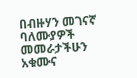በብዙሃን መገናኛ ባለሙያዎች መመራታችሁን አቁሙና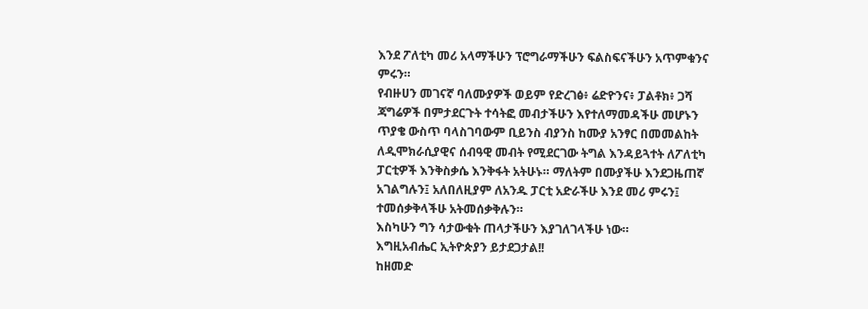እንደ ፖለቲካ መሪ አላማችሁን ፕሮግራማችሁን ፍልስፍናችሁን አጥምቁንና ምሩን።
የብዙሀን መገናኛ ባለሙያዎች ወይም የድረገፅ፥ ሬድዮንና፥ ፓልቶክ፥ ጋሻ ጃግሬዎች በምታደርጉት ተሳትፎ መብታችሁን እየተለማመዳችሁ መሆኑን ጥያቄ ውስጥ ባላስገባውም ቢይንስ ብያንስ ከሙያ አንፃር በመመልከት ለዲሞክራሲያዊና ሰብዓዊ መብት የሚደርገው ትግል እንዳይጓተት ለፖለቲካ ፓርቲዎች እንቅስቃሴ እንቅፋት አትሁኑ። ማለትም በሙያችሁ እንደጋዜጠኛ አገልግሉን፤ አለበለዚያም ለአንዱ ፓርቲ አድራችሁ እንደ መሪ ምሩን፤ ተመሰቃቅላችሁ አትመሰቃቅሉን።
እስካሁን ግን ሳታውቁት ጠላታችሁን እያገለገላችሁ ነው።
እግዚአብሔር ኢትዮጵያን ይታደጋታል!!
ከዘመድ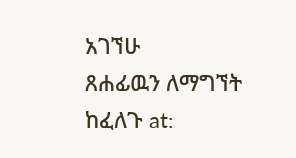አገኘሁ
ጸሐፊዉን ለማግኘት ከፈለጉ at: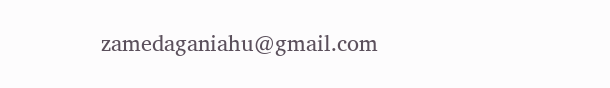zamedaganiahu@gmail.com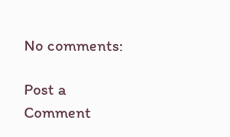No comments:

Post a Comment